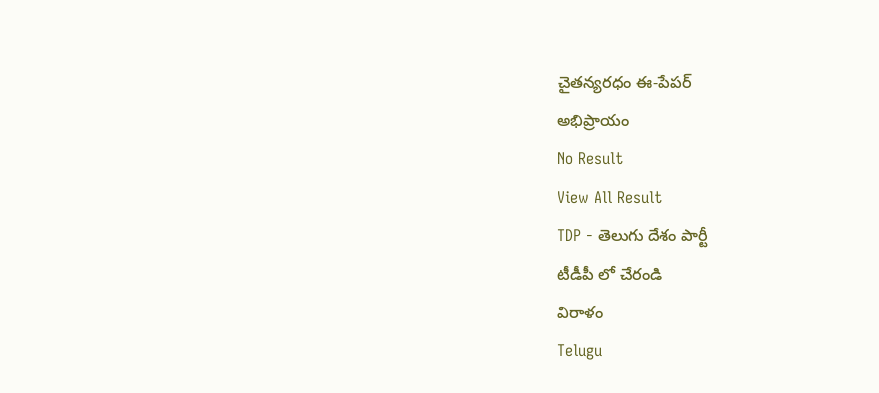చైతన్యరధం ఈ-పేపర్
అభిప్రాయం
No Result
View All Result
TDP - తెలుగు దేశం పార్టీ
టీడీపీ లో చేరండి
విరాళం
Telugu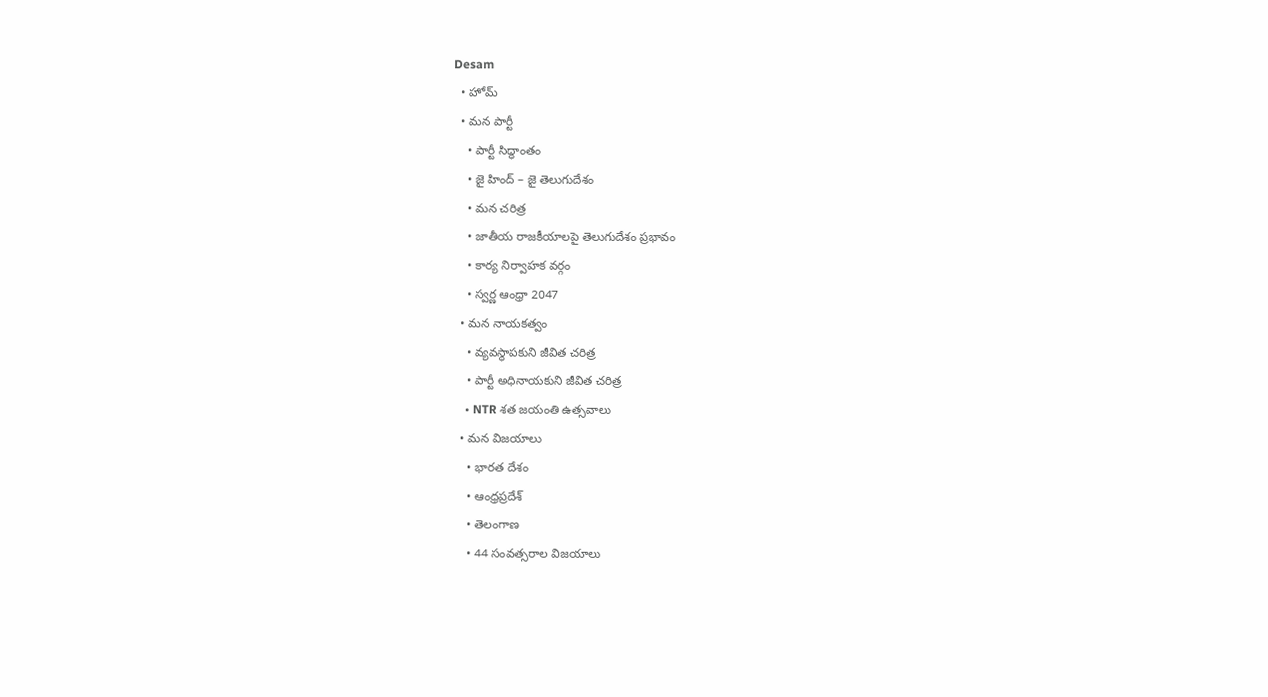Desam
  • హోమ్
  • మన పార్టీ
    • పార్టీ సిద్ధాంతం
    • జై హింద్ – జై తెలుగుదేశం
    • మన చరిత్ర
    • జాతీయ రాజకీయాలపై తెలుగుదేశం ప్రభావం
    • కార్య నిర్వాహక వర్గం
    • స్వర్ణ ఆంధ్రా 2047
  • మన నాయకత్వం
    • వ్యవస్థాపకుని జీవిత చరిత్ర
    • పార్టీ అధినాయకుని జీవిత చరిత్ర
    • NTR శత జయంతి ఉత్సవాలు
  • మన విజయాలు
    • భారత దేశం
    • ఆంధ్రప్రదేశ్
    • తెలంగాణ
    • 44 సంవత్సరాల విజయాలు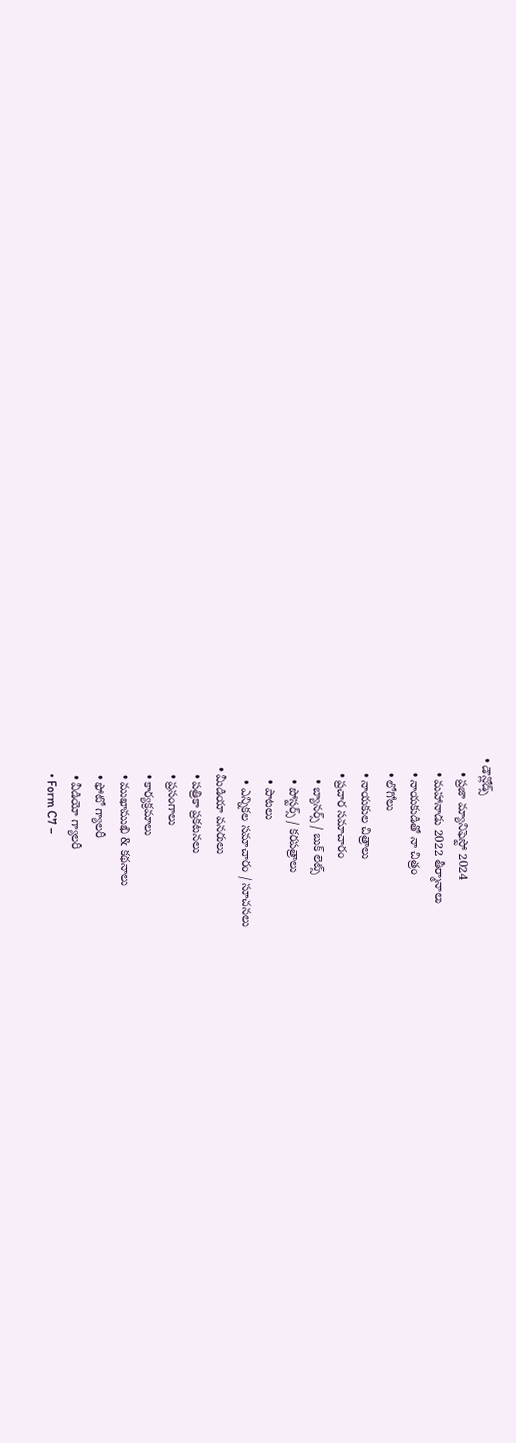• డౌన్లోడ్స్
    • ప్రజా మ్యానిఫెస్టో 2024
    • మహానాడు 2022 తీర్మానాలు
    • నాయకుడితో నా చిత్రం
    • లోగోలు
    • నాయకుల చిత్రాలు
    • ప్రచార సమాచారం
      • బ్యానర్స్ / బుక్ లెట్స్
      • పోస్టర్స్ / కరపత్రాలు
      • పాటలు
      • ఎన్నికల సమాచారం / సూచనలు
  • మీడియా వనరులు
    • పత్రికా ప్రకటనలు
    • ప్రసంగాలు
    • కార్యక్రమాలు
    • ముఖాముఖి & కథనాలు
    • ఫోటో గ్యాలరీ
    • వీడియో గ్యాలరీ
    • Form C7 –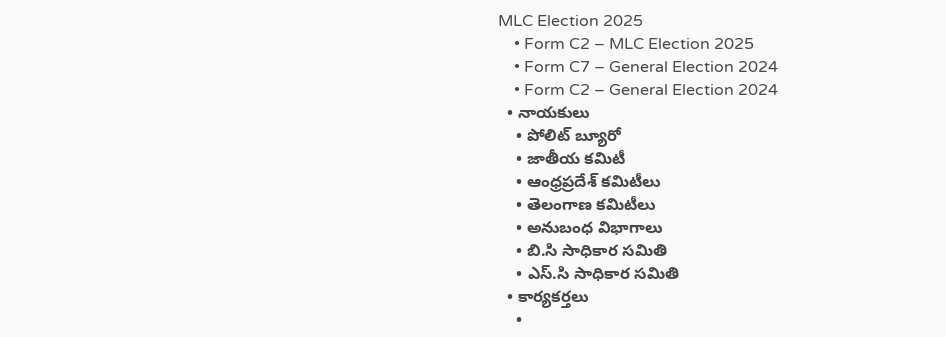MLC Election 2025
    • Form C2 – MLC Election 2025
    • Form C7 – General Election 2024
    • Form C2 – General Election 2024
  • నాయకులు
    • పోలిట్ బ్యూరో
    • జాతీయ కమిటీ
    • ఆంధ్రప్రదేశ్ కమిటీలు
    • తెలంగాణ కమిటీలు
    • అనుబంధ విభాగాలు
    • బి.సి సాధికార సమితి
    • ఎస్.సి సాధికార సమితి
  • కార్యకర్తలు
    •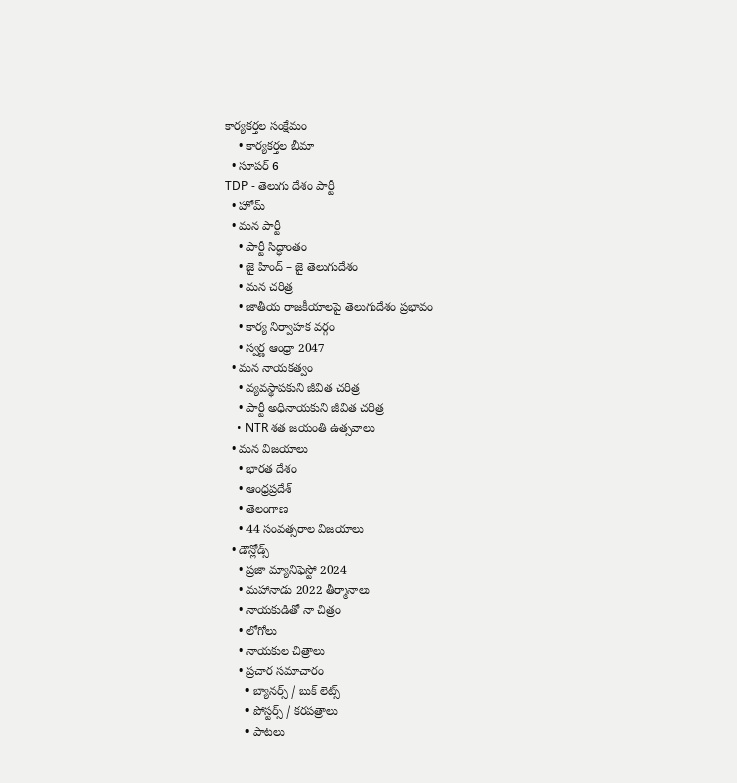కార్యకర్తల సంక్షేమం
    • కార్యకర్తల బీమా
  • సూపర్ 6
TDP - తెలుగు దేశం పార్టీ
  • హోమ్
  • మన పార్టీ
    • పార్టీ సిద్ధాంతం
    • జై హింద్ – జై తెలుగుదేశం
    • మన చరిత్ర
    • జాతీయ రాజకీయాలపై తెలుగుదేశం ప్రభావం
    • కార్య నిర్వాహక వర్గం
    • స్వర్ణ ఆంధ్రా 2047
  • మన నాయకత్వం
    • వ్యవస్థాపకుని జీవిత చరిత్ర
    • పార్టీ అధినాయకుని జీవిత చరిత్ర
    • NTR శత జయంతి ఉత్సవాలు
  • మన విజయాలు
    • భారత దేశం
    • ఆంధ్రప్రదేశ్
    • తెలంగాణ
    • 44 సంవత్సరాల విజయాలు
  • డౌన్లోడ్స్
    • ప్రజా మ్యానిఫెస్టో 2024
    • మహానాడు 2022 తీర్మానాలు
    • నాయకుడితో నా చిత్రం
    • లోగోలు
    • నాయకుల చిత్రాలు
    • ప్రచార సమాచారం
      • బ్యానర్స్ / బుక్ లెట్స్
      • పోస్టర్స్ / కరపత్రాలు
      • పాటలు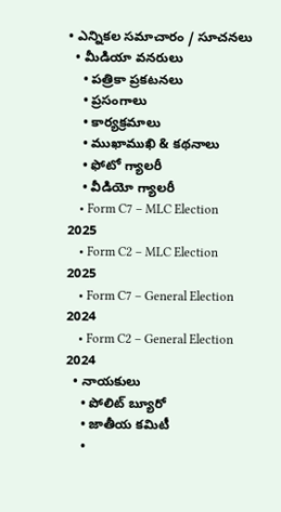• ఎన్నికల సమాచారం / సూచనలు
  • మీడియా వనరులు
    • పత్రికా ప్రకటనలు
    • ప్రసంగాలు
    • కార్యక్రమాలు
    • ముఖాముఖి & కథనాలు
    • ఫోటో గ్యాలరీ
    • వీడియో గ్యాలరీ
    • Form C7 – MLC Election 2025
    • Form C2 – MLC Election 2025
    • Form C7 – General Election 2024
    • Form C2 – General Election 2024
  • నాయకులు
    • పోలిట్ బ్యూరో
    • జాతీయ కమిటీ
    •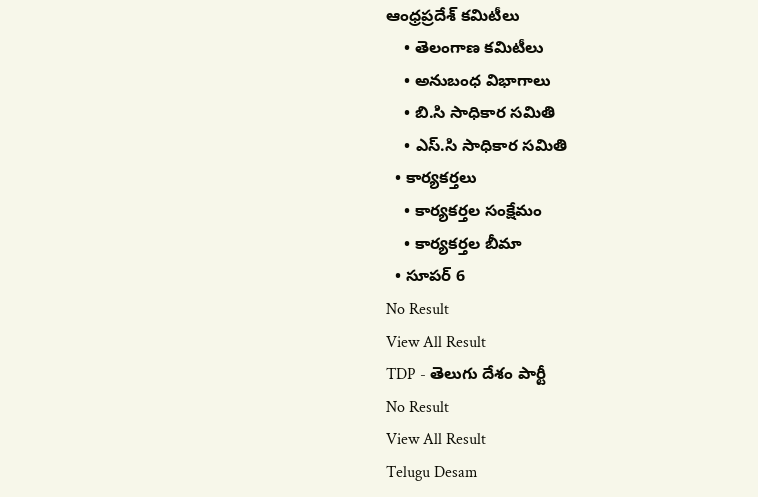ఆంధ్రప్రదేశ్ కమిటీలు
    • తెలంగాణ కమిటీలు
    • అనుబంధ విభాగాలు
    • బి.సి సాధికార సమితి
    • ఎస్.సి సాధికార సమితి
  • కార్యకర్తలు
    • కార్యకర్తల సంక్షేమం
    • కార్యకర్తల బీమా
  • సూపర్ 6
No Result
View All Result
TDP - తెలుగు దేశం పార్టీ
No Result
View All Result
Telugu Desam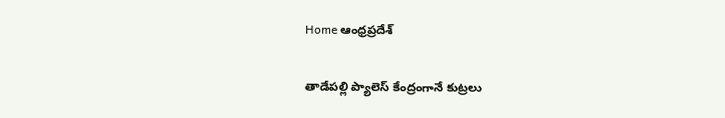Home ఆంధ్రప్రదేశ్

తాడేపల్లి ప్యాలెస్‌ కేంద్రంగానే కుట్రలు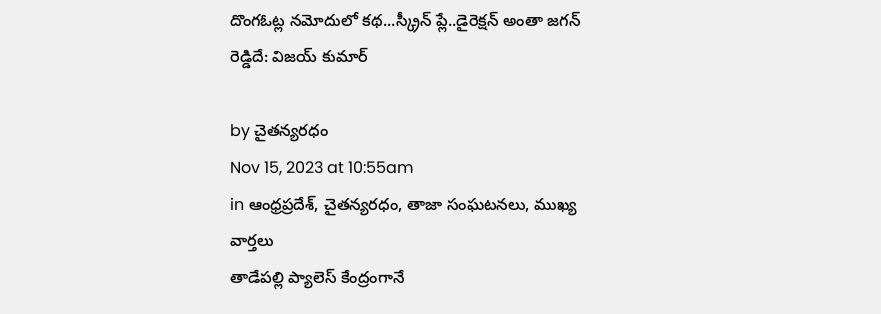దొంగఓట్ల నమోదులో కథ...స్క్రీన్‌ ప్లే..డైరెక్షన్‌ అంతా జగన్‌ రెడ్డిదే: విజయ్‌ కుమార్‌

by చైతన్యరధం
Nov 15, 2023 at 10:55am
in ఆంధ్రప్రదేశ్, చైతన్యరధం, తాజా సంఘటనలు, ముఖ్య వార్తలు
తాడేపల్లి ప్యాలెస్‌ కేంద్రంగానే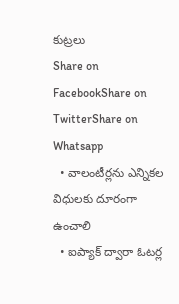కుట్రలు
Share on FacebookShare on TwitterShare on Whatsapp
  • వాలంటీర్లను ఎన్నికల విధులకు దూరంగా ఉంచాలి
  • ఐప్యాక్‌ ద్వారా ఓటర్ల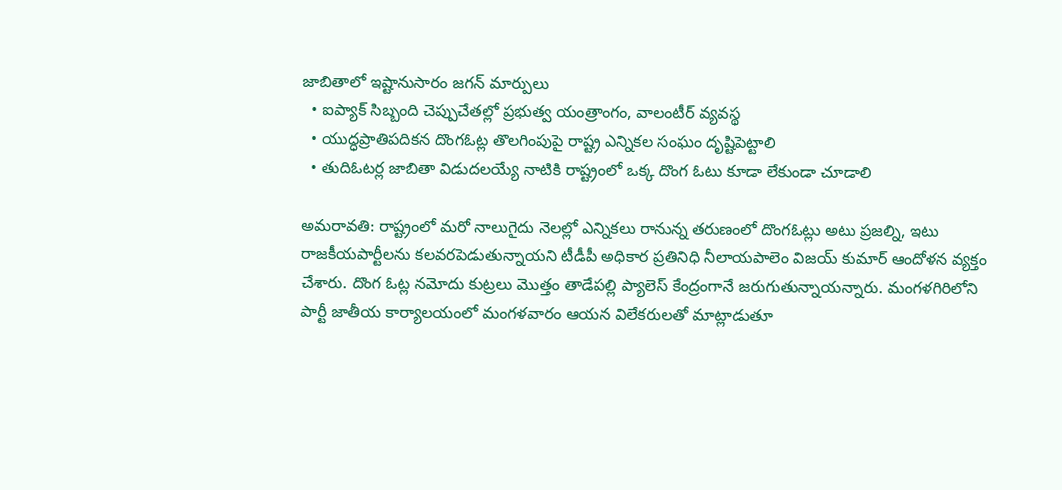జాబితాలో ఇష్టానుసారం జగన్‌ మార్పులు
  • ఐప్యాక్‌ సిబ్బంది చెప్పుచేతల్లో ప్రభుత్వ యంత్రాంగం, వాలంటీర్‌ వ్యవస్థ
  • యుద్ధప్రాతిపదికన దొంగఓట్ల తొలగింపుపై రాష్ట్ర ఎన్నికల సంఘం దృష్టిపెట్టాలి
  • తుదిఓటర్ల జాబితా విడుదలయ్యే నాటికి రాష్ట్రంలో ఒక్క దొంగ ఓటు కూడా లేకుండా చూడాలి

అమరావతి: రాష్ట్రంలో మరో నాలుగైదు నెలల్లో ఎన్నికలు రానున్న తరుణంలో దొంగఓట్లు అటు ప్రజల్ని, ఇటు రాజకీయపార్టీలను కలవరపెడుతున్నాయని టీడీపీ అధికార ప్రతినిధి నీలాయపాలెం విజయ్‌ కుమార్‌ ఆందోళన వ్యక్తం చేశారు. దొంగ ఓట్ల నమోదు కుట్రలు మొత్తం తాడేపల్లి ప్యాలెస్‌ కేంద్రంగానే జరుగుతున్నాయన్నారు. మంగళగిరిలోని పార్టీ జాతీయ కార్యాలయంలో మంగళవారం ఆయన విలేకరులతో మాట్లాడుతూ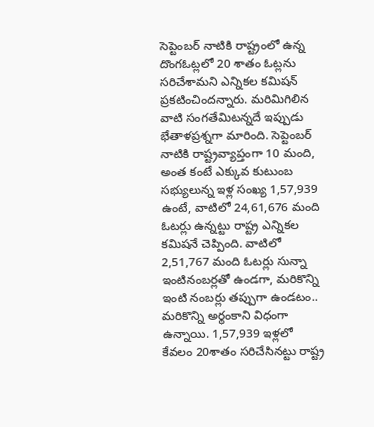సెప్టెంబర్‌ నాటికి రాష్ట్రంలో ఉన్న దొంగఓట్లలో 20 శాతం ఓట్లను సరిచేశామని ఎన్నికల కమిషన్‌ ప్రకటించిందన్నారు. మరిమిగిలిన వాటి సంగతేమిటన్నదే ఇప్పుడు భేతాళప్రశ్నగా మారింది. సెప్టెంబర్‌ నాటికి రాష్ట్రవ్యాప్తంగా 10 మంది, అంత కంటే ఎక్కువ కుటుంబ సభ్యులున్న ఇళ్ల సంఖ్య 1,57,939 ఉంటే, వాటిలో 24,61,676 మంది ఓటర్లు ఉన్నట్టు రాష్ట్ర ఎన్నికల కమిషనే చెప్పింది. వాటిలో 2,51,767 మంది ఓటర్లు సున్నా ఇంటినంబర్లతో ఉండగా, మరికొన్ని ఇంటి నంబర్లు తప్పుగా ఉండటం.. మరికొన్ని అర్థంకాని విధంగా ఉన్నాయి. 1,57,939 ఇళ్లలో కేవలం 20శాతం సరిచేసినట్టు రాష్ట్ర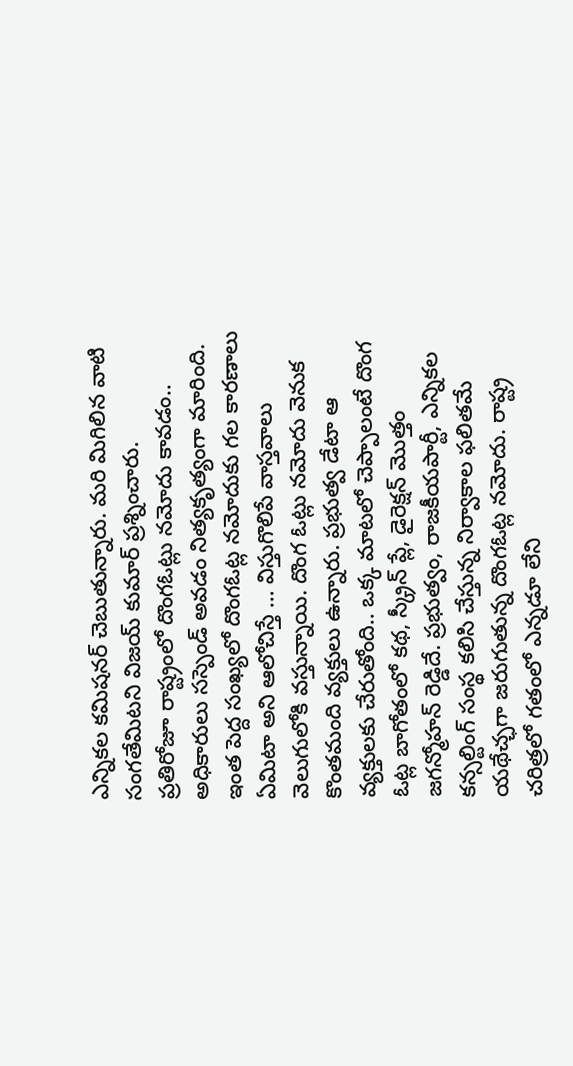ఎన్నికల కమిషనర్‌ చెబుతున్నారు. మరి మిగిలిన వాటి సంగతేమిటని విజయ్‌ కుమార్‌ ప్రశ్నించారు.
ప్రతిరోజూ రాష్ట్రంలో దొంగఓట్లు నమోదు కావడం.. అధికారులు సస్పెండ్‌ అవడం నిత్యకృత్యంగా మారింది. ఇంత పెద్ద సంఖ్యలో దొంగఓట్ల నమోదుకు గల కారణాలు ఏమిటా అని ఆలోచిస్తే … విస్తుగొలిపే వాస్తవాలు వెలుగులోకి వస్తున్నాయి. దొంగ ఓట్లు నమోదు వెనుక కొంతమంది వ్యక్తులు ఉన్నారు. ప్రభుత్వ డేటా ఆ వ్యక్తులకు చేరుతోంది.. ఒక్క మాటలో చెప్పాలంటే దొంగ ఓట్ల బాగోతంలో కథ, స్క్రీన్‌ ప్లే, డైరెక్షన్‌ మొత్తం జగన్మోహన్‌ రెడ్డిదే. ప్రభుత్వం, రాజకీయపార్టీ, ఎన్నికల కన్సల్టింగ్‌ సంస్థ కలిసి చేస్తున్న నిర్వాకాల ఫలితమే యథేచ్ఛగా జరుగుతున్న దొంగఓట్ల నమోదు. రాష్ట్ర చరిత్రలో గతంలో ఎన్నడూ లేని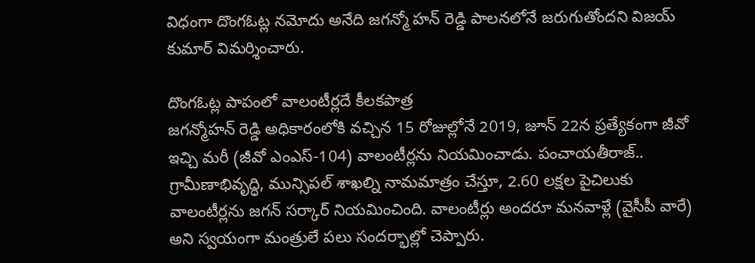విధంగా దొంగఓట్ల నమోదు అనేది జగన్మో హన్‌ రెడ్డి పాలనలోనే జరుగుతోందని విజయ్‌ కుమార్‌ విమర్శించారు.

దొంగఓట్ల పాపంలో వాలంటీర్లదే కీలకపాత్ర
జగన్మోహన్‌ రెడ్డి అధికారంలోకి వచ్చిన 15 రోజుల్లోనే 2019, జూన్‌ 22న ప్రత్యేకంగా జీవో ఇచ్చి మరీ (జీవో ఎంఎస్‌-104) వాలంటీర్లను నియమించాడు. పంచాయతీరాజ్‌.. గ్రామీణాభివృద్ధి, మున్సిపల్‌ శాఖల్ని నామమాత్రం చేస్తూ, 2.60 లక్షల పైచిలుకు వాలంటీర్లను జగన్‌ సర్కార్‌ నియమించింది. వాలంటీర్లు అందరూ మనవాళ్లే (వైసీపీ వారే) అని స్వయంగా మంత్రులే పలు సందర్భాల్లో చెప్పారు.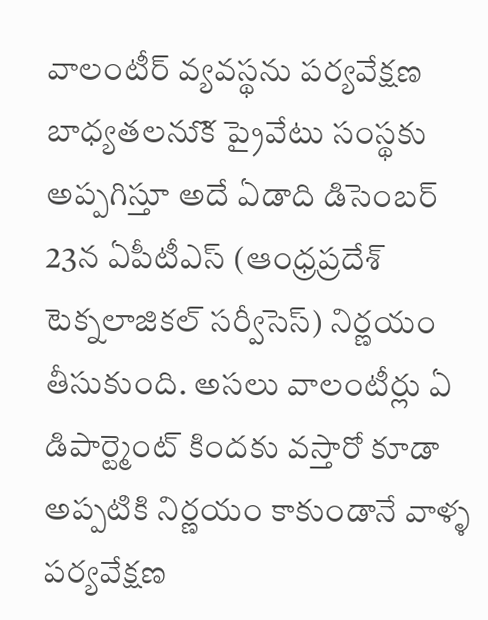వాలంటీర్‌ వ్యవస్థను పర్యవేక్షణ బాధ్యతలనుొక ప్రైవేటు సంస్థకు అప్పగిస్తూ అదే ఏడాది డిసెంబర్‌ 23న ఏపీటీఎస్‌ (ఆంధ్రప్రదేశ్‌ టెక్నలాజికల్‌ సర్వీసెస్‌) నిర్ణయం తీసుకుంది. అసలు వాలంటీర్లు ఏ డిపార్ట్మెంట్‌ కిందకు వస్తారో కూడా అప్పటికి నిర్ణయం కాకుండానే వాళ్ళ పర్యవేక్షణ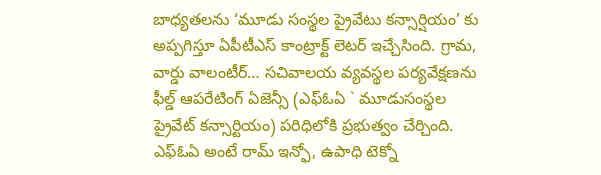బాధ్యతలను ‘మూడు సంస్థల ప్రైవేటు కన్సార్షియం’ కు అప్పగిస్తూ ఏపీటీఎస్‌ కాంట్రాక్ట్‌ లెటర్‌ ఇచ్చేసింది. గ్రామ, వార్డు వాలంటీర్‌… సచివాలయ వ్యవస్థల పర్యవేక్షణను ఫీల్డ్‌ ఆపరేటింగ్‌ ఏజెన్సీ (ఎఫ్‌ఓఏ ` మూడుసంస్థల ప్రైవేట్‌ కన్సార్టియం) పరిధిలోకి ప్రభుత్వం చేర్చింది. ఎఫ్‌ఓఏ అంటే రామ్‌ ఇన్ఫో, ఉపాధి టెక్నో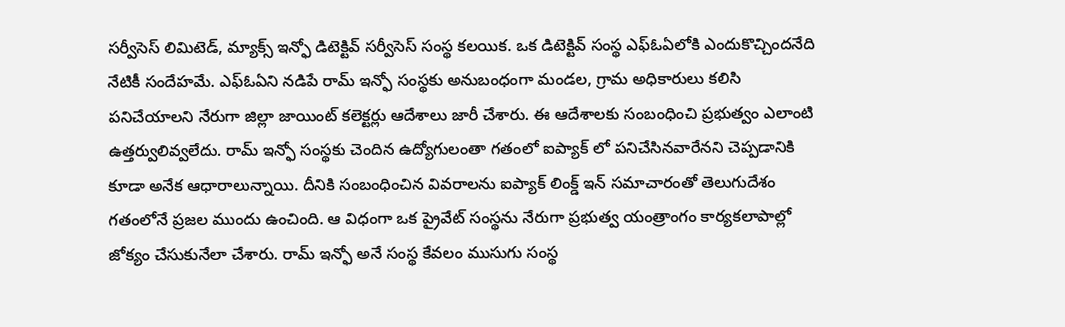సర్వీసెస్‌ లిమిటెడ్‌, మ్యాక్స్‌ ఇన్ఫో డిటెక్టివ్‌ సర్వీసెస్‌ సంస్థ కలయిక. ఒక డిటెక్టివ్‌ సంస్థ ఎఫ్‌ఓఏలోకి ఎందుకొచ్చిందనేది నేటికీ సందేహమే. ఎఫ్‌ఓఏని నడిపే రామ్‌ ఇన్ఫో సంస్థకు అనుబంధంగా మండల, గ్రామ అధికారులు కలిసి పనిచేయాలని నేరుగా జిల్లా జాయింట్‌ కలెక్టర్లు ఆదేశాలు జారీ చేశారు. ఈ ఆదేశాలకు సంబంధించి ప్రభుత్వం ఎలాంటి ఉత్తర్వులివ్వలేదు. రామ్‌ ఇన్ఫో సంస్థకు చెందిన ఉద్యోగులంతా గతంలో ఐప్యాక్‌ లో పనిచేసినవారేనని చెప్పడానికి కూడా అనేక ఆధారాలున్నాయి. దీనికి సంబంధించిన వివరాలను ఐప్యాక్‌ లింక్డ్‌ ఇన్‌ సమాచారంతో తెలుగుదేశం గతంలోనే ప్రజల ముందు ఉంచింది. ఆ విధంగా ఒక ప్రైవేట్‌ సంస్థను నేరుగా ప్రభుత్వ యంత్రాంగం కార్యకలాపాల్లో జోక్యం చేసుకునేలా చేశారు. రామ్‌ ఇన్ఫో అనే సంస్థ కేవలం ముసుగు సంస్థ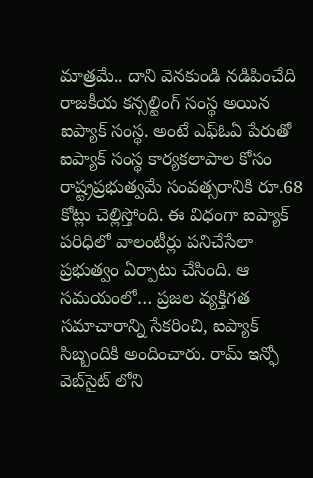మాత్రమే.. దాని వెనకుండి నడిపించేది రాజకీయ కన్సల్టింగ్‌ సంస్థ అయిన ఐప్యాక్‌ సంస్థ. అంటే ఎఫ్‌ఓఏ పేరుతో ఐప్యాక్‌ సంస్థ కార్యకలాపాల కోసం రాష్ట్రప్రభుత్వమే సంవత్సరానికి రూ.68 కోట్లు చెల్లిస్తోంది. ఈ విధంగా ఐప్యాక్‌ పరిధిలో వాలంటీర్లు పనిచేసేలా ప్రభుత్వం ఏర్పాటు చేసింది. ఆ సమయంలో… ప్రజల వ్యక్తిగత సమాచారాన్ని సేకరించి, ఐప్యాక్‌ సిబ్బందికి అందించారు. రామ్‌ ఇన్ఫో వెబ్‌సైట్‌ లోని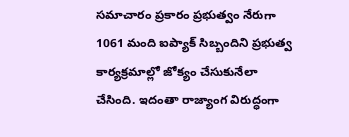సమాచారం ప్రకారం ప్రభుత్వం నేరుగా 1061 మంది ఐప్యాక్‌ సిబ్బందిని ప్రభుత్వ కార్యక్రమాల్లో జోక్యం చేసుకునేలా చేసింది. ఇదంతా రాజ్యాంగ విరుద్ధంగా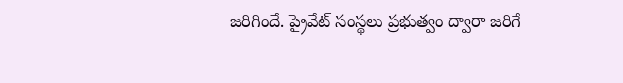జరిగిందే. ప్రైవేట్‌ సంస్థలు ప్రభుత్వం ద్వారా జరిగే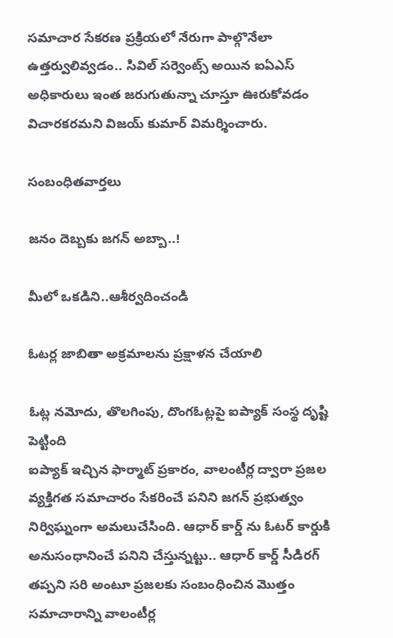సమాచార సేకరణ ప్రక్రియలో నేరుగా పాల్గొనేలా ఉత్తర్వులివ్వడం.. సివిల్‌ సర్వెంట్స్‌ అయిన ఐఏఎస్‌ అధికారులు ఇంత జరుగుతున్నా చూస్తూ ఊరుకోవడం విచారకరమని విజయ్‌ కుమార్‌ విమర్శించారు.

సంబంధితవార్తలు

జనం దెబ్బకు జగన్‌ అబ్బా..!

మీలో ఒకడిని..ఆశీర్వదించండి

ఓటర్ల జాబితా అక్రమాలను ప్రక్షాళన చేయాలి

ఓట్ల నమోదు, తొలగింపు, దొంగఓట్లపై ఐప్యాక్‌ సంస్థ దృష్టి పెట్టింది
ఐప్యాక్‌ ఇచ్చిన ఫార్మాట్‌ ప్రకారం, వాలంటీర్ల ద్వారా ప్రజల వ్యక్తిగత సమాచారం సేకరించే పనిని జగన్‌ ప్రభుత్వం నిర్విఘ్నంగా అమలుచేసింది. ఆధార్‌ కార్డ్‌ ను ఓటర్‌ కార్డుకి అనుసంధానించే పనిని చేస్తున్నట్టు.. ఆధార్‌ కార్డ్‌ సీడిరగ్‌ తప్పని సరి అంటూ ప్రజలకు సంబంధించిన మొత్తం సమాచారాన్ని వాలంటీర్ల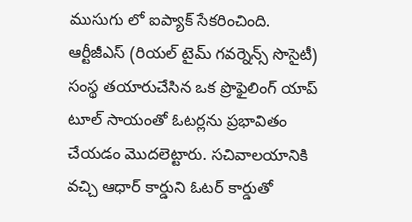ముసుగు లో ఐప్యాక్‌ సేకరించింది. ఆర్టీజీఎస్‌ (రియల్‌ టైమ్‌ గవర్నెన్స్‌ సొసైటీ) సంస్థ తయారుచేసిన ఒక ప్రొఫైలింగ్‌ యాప్‌ టూల్‌ సాయంతో ఓటర్లను ప్రభావితం చేయడం మొదలెట్టారు. సచివాలయానికి వచ్చి ఆధార్‌ కార్డుని ఓటర్‌ కార్డుతో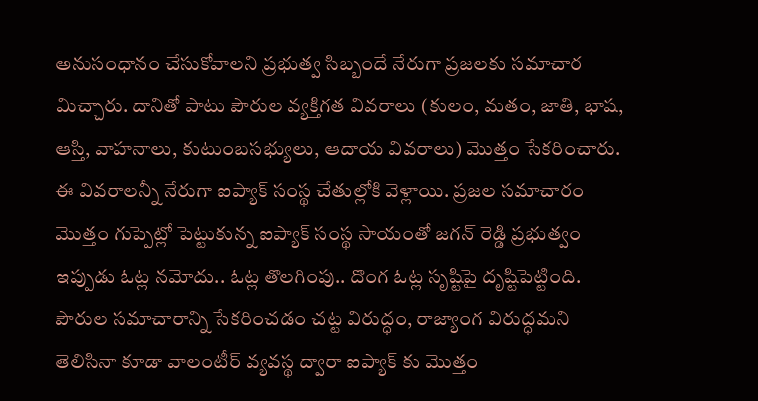అనుసంధానం చేసుకోవాలని ప్రభుత్వ సిబ్బందే నేరుగా ప్రజలకు సమాచార మిచ్చారు. దానితో పాటు పౌరుల వ్యక్తిగత వివరాలు (కులం, మతం, జాతి, భాష, ఆస్తి, వాహనాలు, కుటుంబసభ్యులు, ఆదాయ వివరాలు) మొత్తం సేకరించారు. ఈ వివరాలన్నీ నేరుగా ఐప్యాక్‌ సంస్థ చేతుల్లోకి వెళ్లాయి. ప్రజల సమాచారం మొత్తం గుప్పెట్లో పెట్టుకున్న ఐప్యాక్‌ సంస్థ సాయంతో జగన్‌ రెడ్డి ప్రభుత్వం ఇప్పుడు ఓట్ల నమోదు.. ఓట్ల తొలగింపు.. దొంగ ఓట్ల సృష్టిపై దృష్టిపెట్టింది. పౌరుల సమాచారాన్ని సేకరించడం చట్ట విరుద్ధం, రాజ్యాంగ విరుద్ధమని తెలిసినా కూడా వాలంటీర్‌ వ్యవస్థ ద్వారా ఐప్యాక్‌ కు మొత్తం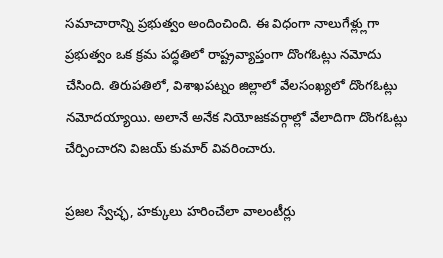సమాచారాన్ని ప్రభుత్వం అందించింది. ఈ విధంగా నాలుగేళ్ల్లుగా ప్రభుత్వం ఒక క్రమ పద్ధతిలో రాష్ట్రవ్యాప్తంగా దొంగఓట్లు నమోదు చేసింది. తిరుపతిలో, విశాఖపట్నం జిల్లాలో వేలసంఖ్యలో దొంగఓట్లు నమోదయ్యాయి. అలానే అనేక నియోజకవర్గాల్లో వేలాదిగా దొంగఓట్లు చేర్పించారని విజయ్‌ కుమార్‌ వివరించారు.

ప్రజల స్వేచ్ఛ, హక్కులు హరించేలా వాలంటీర్లు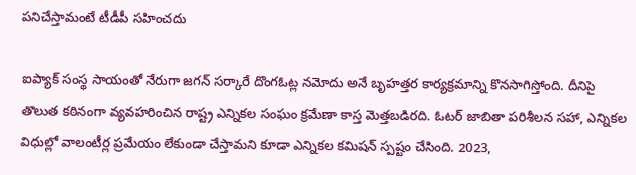పనిచేస్తామంటే టీడీపీ సహించదు

ఐప్యాక్‌ సంస్థ సాయంతో నేరుగా జగన్‌ సర్కారే దొంగఓట్ల నమోదు అనే బృహత్తర కార్యక్రమాన్ని కొనసాగిస్తోంది. దీనిపై తొలుత కఠినంగా వ్యవహరించిన రాష్ట్ర ఎన్నికల సంఘం క్రమేణా కాస్త మెత్తబడిరది. ఓటర్‌ జాబితా పరిశీలన సహా, ఎన్నికల విధుల్లో వాలంటీర్ల ప్రమేయం లేకుండా చేస్తామని కూడా ఎన్నికల కమిషన్‌ స్పష్టం చేసింది. 2023,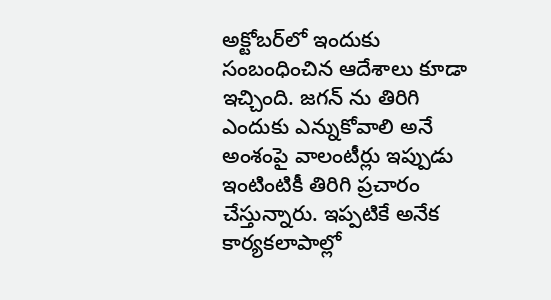అక్టోబర్‌లో ఇందుకు సంబంధించిన ఆదేశాలు కూడా ఇచ్చింది. జగన్‌ ను తిరిగి ఎందుకు ఎన్నుకోవాలి అనే అంశంపై వాలంటీర్లు ఇప్పుడు ఇంటింటికీ తిరిగి ప్రచారం చేస్తున్నారు. ఇప్పటికే అనేక కార్యకలాపాల్లో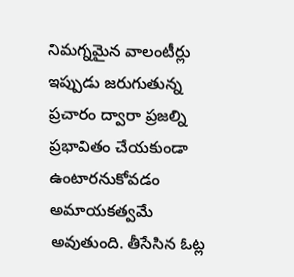నిమగ్నమైన వాలంటీర్లు ఇప్పుడు జరుగుతున్న ప్రచారం ద్వారా ప్రజల్ని ప్రభావితం చేయకుండా ఉంటారనుకోవడం అమాయకత్వమే అవుతుంది. తీసేసిన ఓట్ల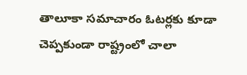తాలూకా సమాచారం ఓటర్లకు కూడా చెప్పకుండా రాష్ట్రంలో చాలా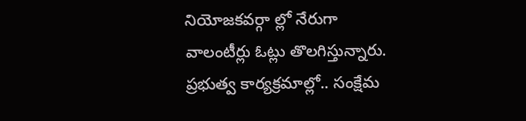నియోజకవర్గా ల్లో నేరుగా వాలంటీర్లు ఓట్లు తొలగిస్తున్నారు. ప్రభుత్వ కార్యక్రమాల్లో.. సంక్షేమ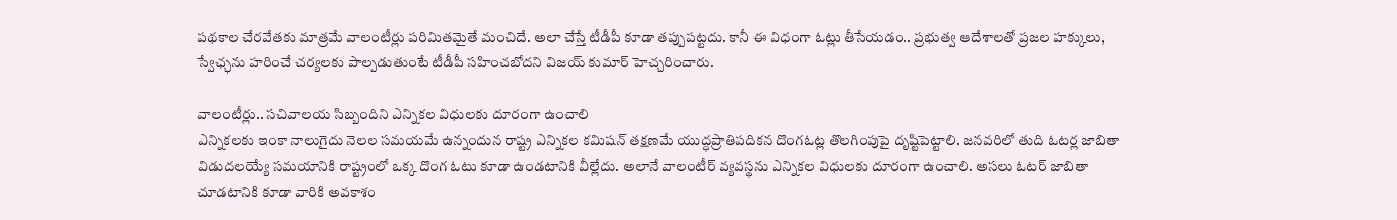పథకాల చేరవేతకు మాత్రమే వాలంటీర్లు పరిమితమైతే మంచిదే. అలా చేస్తే టీడీపీ కూడా తప్పుపట్టదు. కానీ ఈ విధంగా ఓట్లు తీసేయడం.. ప్రభుత్వ ఆదేశాలతో ప్రజల హక్కులు, స్వేఛ్ఛను హరించే చర్యలకు పాల్పడుతుంటే టీడీపీ సహించబోదని విజయ్‌ కుమార్‌ హెచ్చరించారు.

వాలంటీర్లు.. సచివాలయ సిబ్బందిని ఎన్నికల విధులకు దూరంగా ఉంచాలి
ఎన్నికలకు ఇంకా నాలుగైదు నెలల సమయమే ఉన్నందున రాష్ట్ర ఎన్నికల కమిషన్‌ తక్షణమే యుద్ధప్రాతిపదికన దొంగఓట్ల తొలగింపుపై దృష్టిపెట్టాలి. జనవరిలో తుది ఓటర్ల జాబితా విడుదలయ్యే సమయానికి రాష్ట్రంలో ఒక్క దొంగ ఓటు కూడా ఉండటానికి వీల్లేదు. అలానే వాలంటీర్‌ వ్యవస్థను ఎన్నికల విధులకు దూరంగా ఉంచాలి. అసలు ఓటర్‌ జాబితా చూడటానికి కూడా వారికి అవకాశం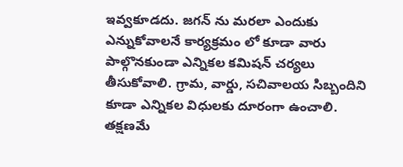ఇవ్వకూడదు. జగన్‌ ను మరలా ఎందుకు ఎన్నుకోవాలనే కార్యక్రమం లో కూడా వారు పాల్గొనకుండా ఎన్నికల కమిషన్‌ చర్యలు తీసుకోవాలి. గ్రామ, వార్డు, సచివాలయ సిబ్బందిని కూడా ఎన్నికల విధులకు దూరంగా ఉంచాలి. తక్షణమే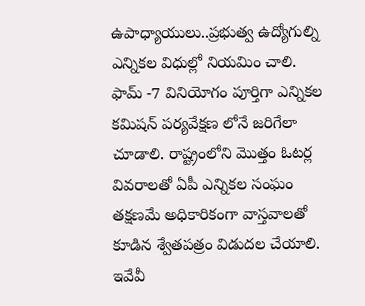ఉపాధ్యాయులు..ప్రభుత్వ ఉద్యోగుల్ని ఎన్నికల విధుల్లో నియమిం చాలి. ఫామ్‌ -7 వినియోగం పూర్తిగా ఎన్నికల కమిషన్‌ పర్యవేక్షణ లోనే జరిగేలా చూడాలి. రాష్ట్రంలోని మొత్తం ఓటర్ల వివరాలతో ఏపీ ఎన్నికల సంఘం తక్షణమే అధికారికంగా వాస్తవాలతో కూడిన శ్వేతపత్రం విడుదల చేయాలి. ఇవేవీ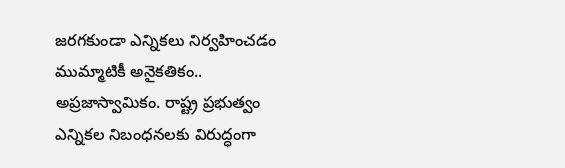జరగకుండా ఎన్నికలు నిర్వహించడం ముమ్మాటికీ అనైకతికం.. అప్రజాస్వామికం. రాష్ట్ర ప్రభుత్వం ఎన్నికల నిబంధనలకు విరుద్ధంగా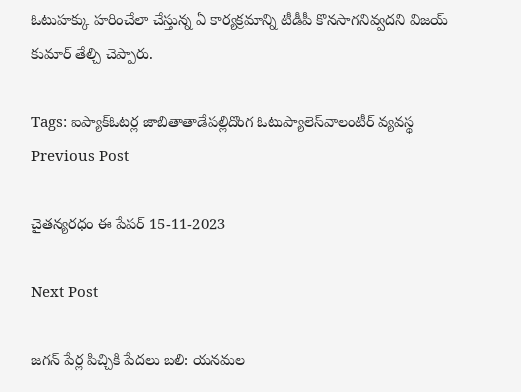ఓటుహక్కు హరించేలా చేస్తున్న ఏ కార్యక్రమాన్ని టీడీపీ కొనసాగనివ్వదని విజయ్‌ కుమార్‌ తేల్చి చెప్పారు.

Tags: ఐప్యాక్‌ఓటర్ల జాబితాతాడేపల్లిదొంగ ఓటుప్యాలెస్‌వాలంటీర్‌ వ్యవస్థ
Previous Post

చైతన్యరధం ఈ పేపర్ 15-11-2023

Next Post

జగన్‌ పేర్ల పిచ్చికి పేదలు బలి: యనమల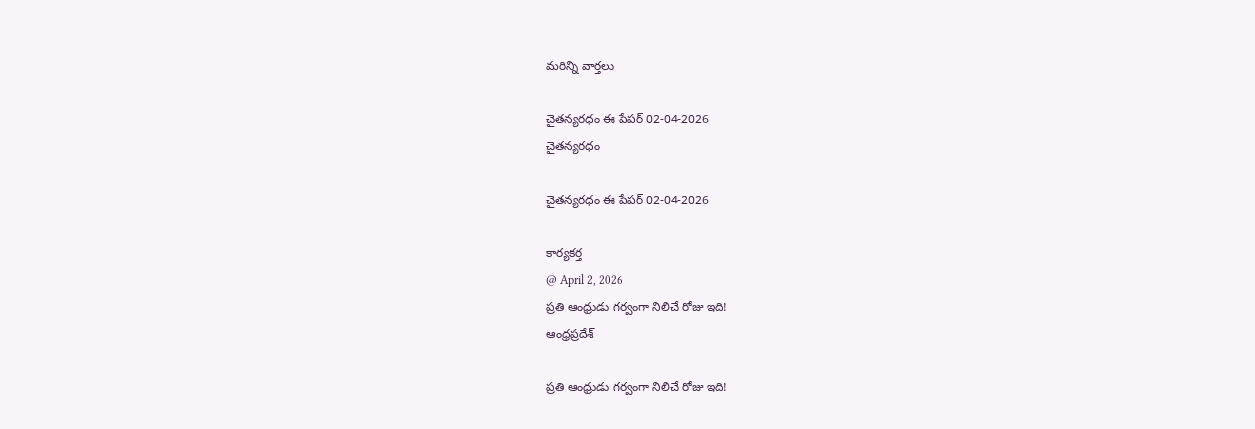మరిన్ని వార్తలు

చైతన్యరధం ఈ పేపర్ 02-04-2026
చైతన్యరధం

చైతన్యరధం ఈ పేపర్ 02-04-2026

కార్యకర్త
@ April 2, 2026
ప్రతి ఆంధ్రుడు గర్వంగా నిలిచే రోజు ఇది!
ఆంధ్రప్రదేశ్

ప్రతి ఆంధ్రుడు గర్వంగా నిలిచే రోజు ఇది!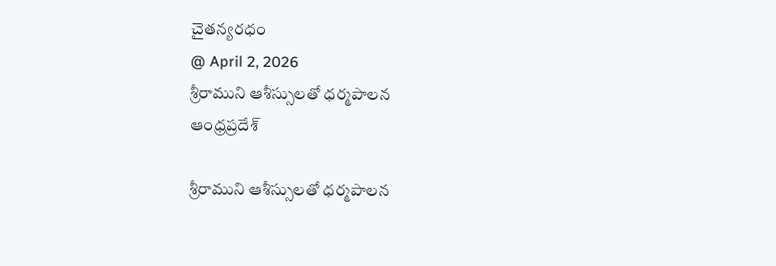చైతన్యరధం
@ April 2, 2026
శ్రీరాముని ఆశీస్సులతో ధర్మపాలన
ఆంధ్రప్రదేశ్

శ్రీరాముని ఆశీస్సులతో ధర్మపాలన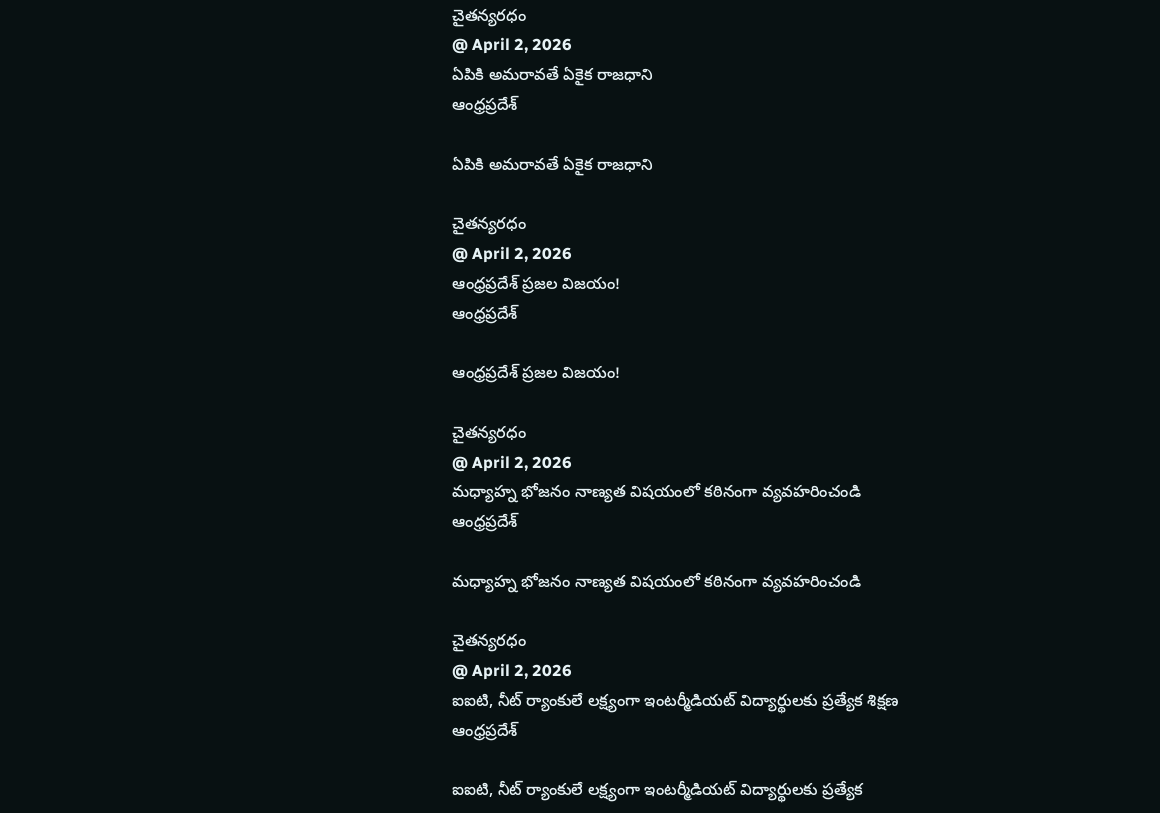చైతన్యరధం
@ April 2, 2026
ఏపికి అమరావతే ఏకైక రాజధాని
ఆంధ్రప్రదేశ్

ఏపికి అమరావతే ఏకైక రాజధాని

చైతన్యరధం
@ April 2, 2026
ఆంధ్రప్రదేశ్ ప్రజల విజయం!
ఆంధ్రప్రదేశ్

ఆంధ్రప్రదేశ్ ప్రజల విజయం!

చైతన్యరధం
@ April 2, 2026
మధ్యాహ్న భోజనం నాణ్యత విషయంలో కఠినంగా వ్యవహరించండి
ఆంధ్రప్రదేశ్

మధ్యాహ్న భోజనం నాణ్యత విషయంలో కఠినంగా వ్యవహరించండి

చైతన్యరధం
@ April 2, 2026
ఐఐటి, నీట్ ర్యాంకులే లక్ష్యంగా ఇంటర్మీడియట్ విద్యార్థులకు ప్రత్యేక శిక్షణ
ఆంధ్రప్రదేశ్

ఐఐటి, నీట్ ర్యాంకులే లక్ష్యంగా ఇంటర్మీడియట్ విద్యార్థులకు ప్రత్యేక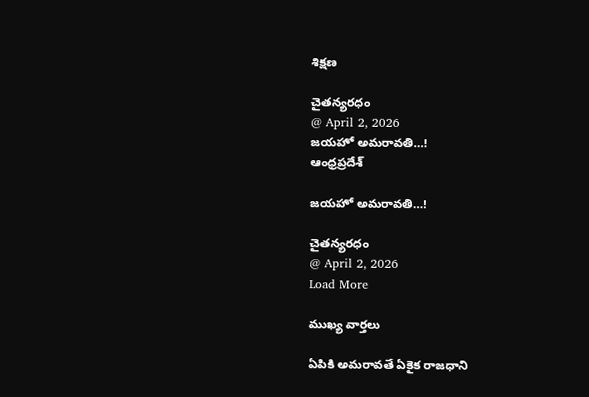శిక్షణ

చైతన్యరధం
@ April 2, 2026
జయహో అమరావతి…!
ఆంధ్రప్రదేశ్

జయహో అమరావతి…!

చైతన్యరధం
@ April 2, 2026
Load More

ముఖ్య వార్తలు

ఏపికి అమరావతే ఏకైక రాజధాని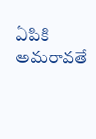ఏపికి అమరావతే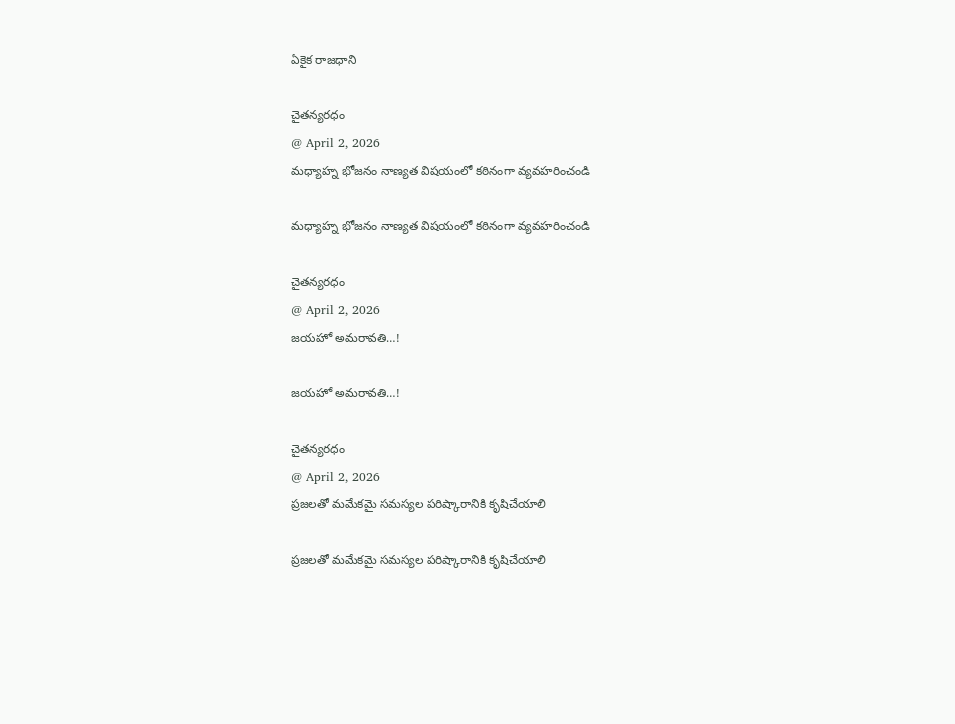ఏకైక రాజధాని

చైతన్యరధం
@ April 2, 2026
మధ్యాహ్న భోజనం నాణ్యత విషయంలో కఠినంగా వ్యవహరించండి

మధ్యాహ్న భోజనం నాణ్యత విషయంలో కఠినంగా వ్యవహరించండి

చైతన్యరధం
@ April 2, 2026
జయహో అమరావతి…!

జయహో అమరావతి…!

చైతన్యరధం
@ April 2, 2026
ప్రజలతో మమేకమై సమస్యల పరిష్కారానికి కృషిచేయాలి

ప్రజలతో మమేకమై సమస్యల పరిష్కారానికి కృషిచేయాలి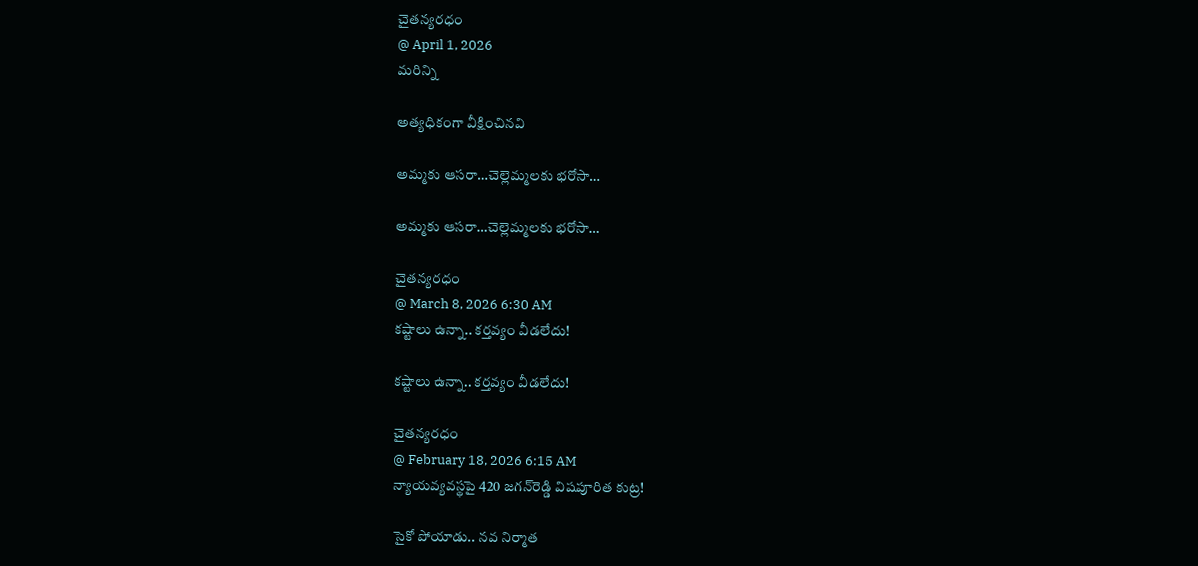చైతన్యరధం
@ April 1, 2026
మరిన్ని

అత్యధికంగా వీక్షించినవి

అమ్మకు ఆసరా…చెల్లెమ్మలకు భరోసా…

అమ్మకు ఆసరా…చెల్లెమ్మలకు భరోసా…

చైతన్యరధం
@ March 8, 2026 6:30 AM
కష్టాలు ఉన్నా.. కర్తవ్యం వీడలేదు!

కష్టాలు ఉన్నా.. కర్తవ్యం వీడలేదు!

చైతన్యరధం
@ February 18, 2026 6:15 AM
న్యాయవ్యవస్థపై 420 జగన్‌రెడ్డి విషపూరిత కుట్ర!

సైకో పోయాడు.. నవ నిర్మాత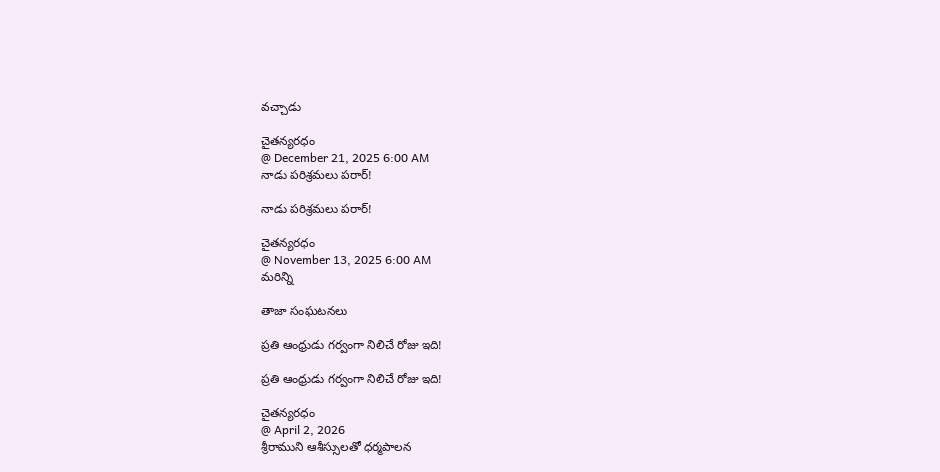వచ్చాడు

చైతన్యరధం
@ December 21, 2025 6:00 AM
నాడు పరిశ్రమలు పరార్‌!

నాడు పరిశ్రమలు పరార్‌!

చైతన్యరధం
@ November 13, 2025 6:00 AM
మరిన్ని

తాజా సంఘటనలు

ప్రతి ఆంధ్రుడు గర్వంగా నిలిచే రోజు ఇది!

ప్రతి ఆంధ్రుడు గర్వంగా నిలిచే రోజు ఇది!

చైతన్యరధం
@ April 2, 2026
శ్రీరాముని ఆశీస్సులతో ధర్మపాలన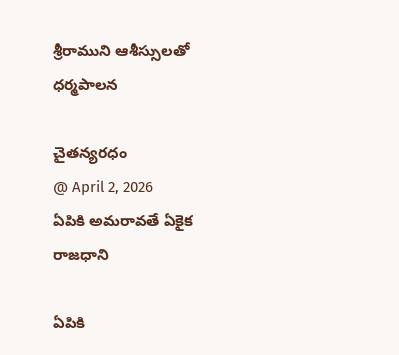శ్రీరాముని ఆశీస్సులతో ధర్మపాలన

చైతన్యరధం
@ April 2, 2026
ఏపికి అమరావతే ఏకైక రాజధాని

ఏపికి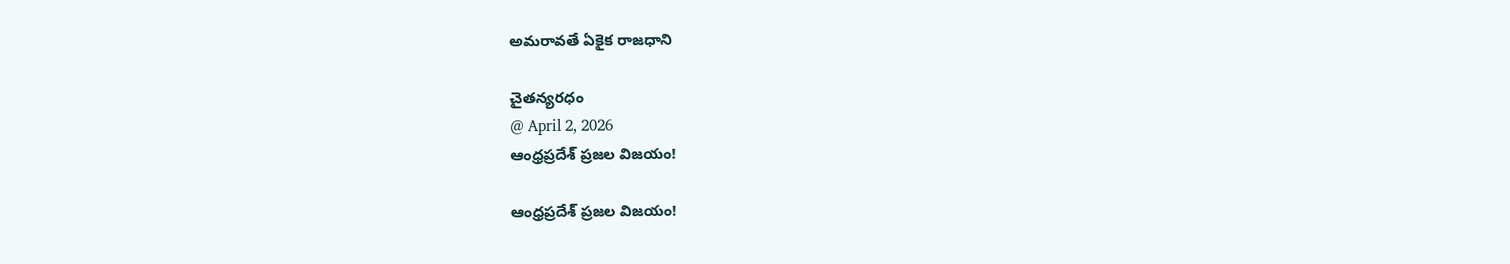అమరావతే ఏకైక రాజధాని

చైతన్యరధం
@ April 2, 2026
ఆంధ్రప్రదేశ్ ప్రజల విజయం!

ఆంధ్రప్రదేశ్ ప్రజల విజయం!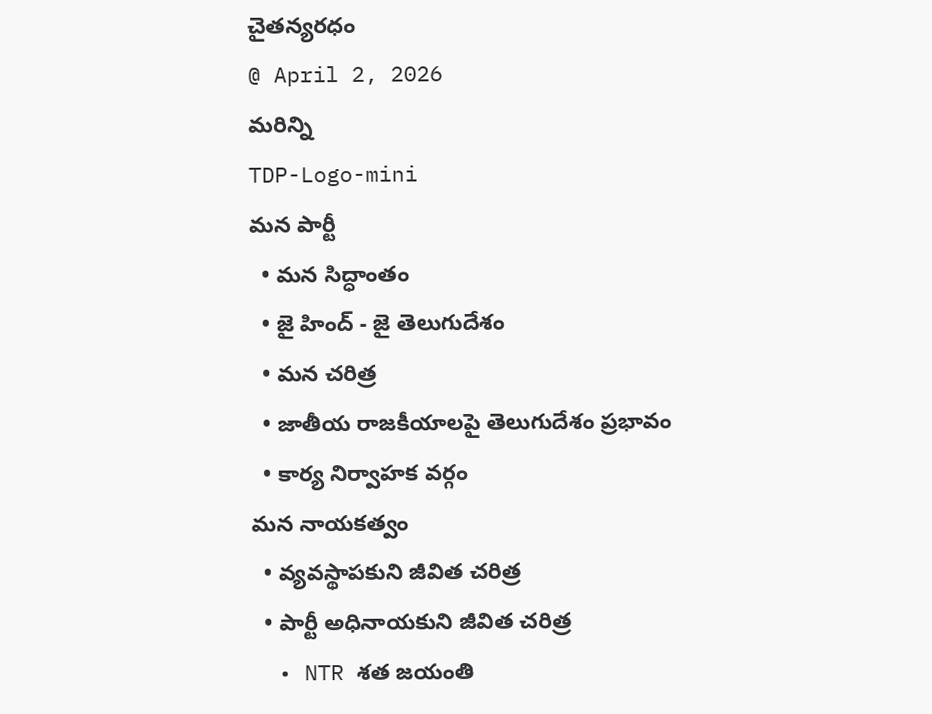చైతన్యరధం
@ April 2, 2026
మరిన్ని
TDP-Logo-mini
మన పార్టీ
  • మన సిద్ధాంతం
  • జై హింద్ - జై తెలుగుదేశం
  • మన చరిత్ర
  • జాతీయ రాజకీయాలపై తెలుగుదేశం ప్రభావం
  • కార్య నిర్వాహక వర్గం
మన నాయకత్వం
  • వ్యవస్థాపకుని జీవిత చరిత్ర
  • పార్టీ అధినాయకుని జీవిత చరిత్ర
  • NTR శత జయంతి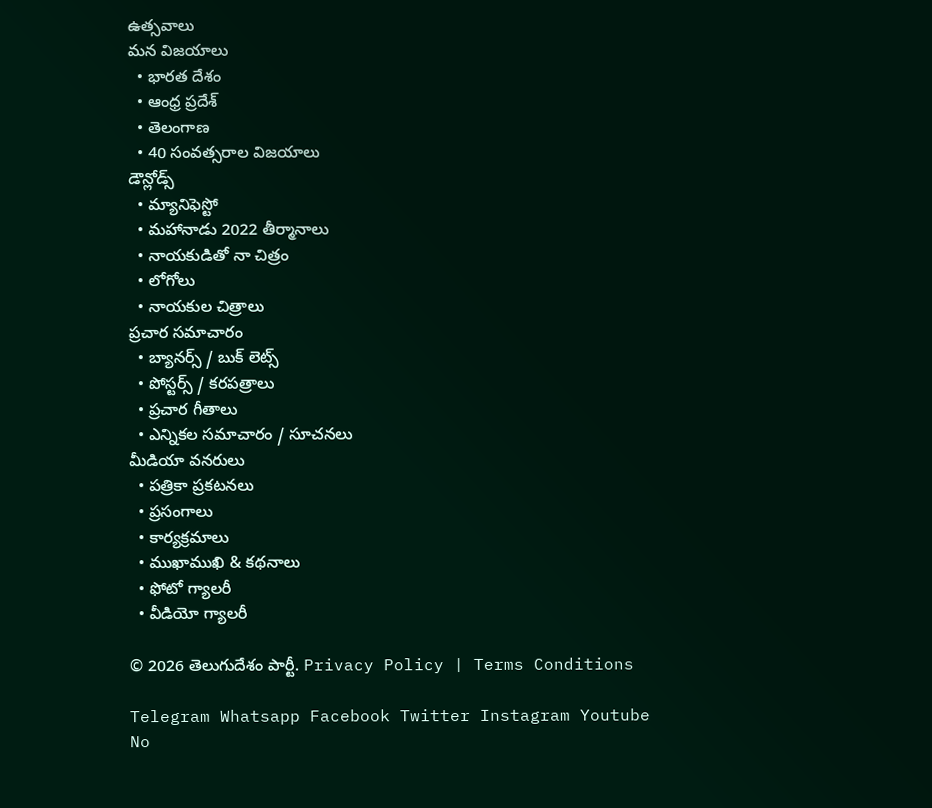ఉత్సవాలు
మన విజయాలు
  • భారత దేశం
  • ఆంధ్ర ప్రదేశ్
  • తెలంగాణ
  • 40 సంవత్సరాల విజయాలు
డౌన్లోడ్స్
  • మ్యానిఫెస్టో
  • మహానాడు 2022 తీర్మానాలు
  • నాయకుడితో నా చిత్రం
  • లోగోలు
  • నాయకుల చిత్రాలు
ప్రచార సమాచారం
  • బ్యానర్స్ / బుక్ లెట్స్
  • పోస్టర్స్ / కరపత్రాలు
  • ప్రచార గీతాలు
  • ఎన్నికల సమాచారం / సూచనలు
మీడియా వనరులు
  • పత్రికా ప్రకటనలు
  • ప్రసంగాలు
  • కార్యక్రమాలు
  • ముఖాముఖి & కథనాలు
  • ఫోటో గ్యాలరీ
  • వీడియో గ్యాలరీ

© 2026 తెలుగుదేశం పార్టీ. Privacy Policy | Terms Conditions

Telegram Whatsapp Facebook Twitter Instagram Youtube
No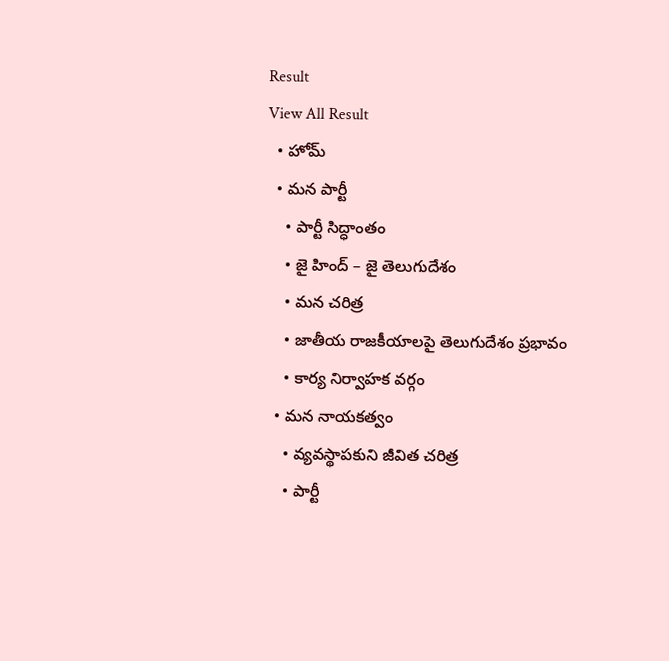Result
View All Result
  • హోమ్
  • మన పార్టీ
    • పార్టీ సిద్ధాంతం
    • జై హింద్ – జై తెలుగుదేశం
    • మన చరిత్ర
    • జాతీయ రాజకీయాలపై తెలుగుదేశం ప్రభావం
    • కార్య నిర్వాహక వర్గం
  • మన నాయకత్వం
    • వ్యవస్థాపకుని జీవిత చరిత్ర
    • పార్టీ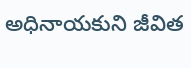అధినాయకుని జీవిత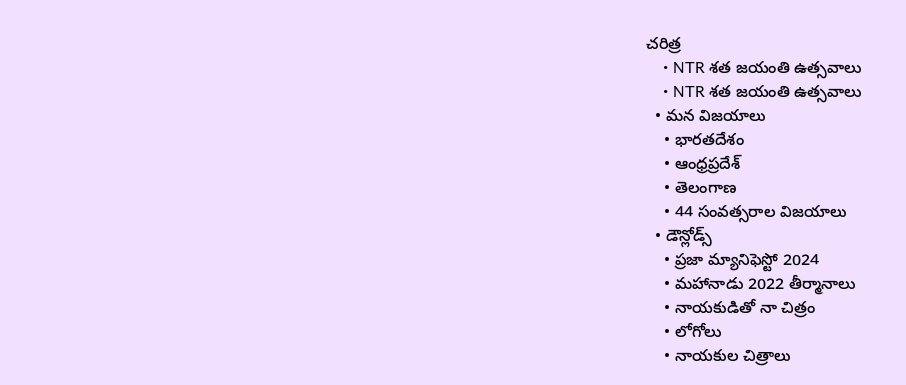చరిత్ర
    • NTR శత జయంతి ఉత్సవాలు
    • NTR శత జయంతి ఉత్సవాలు
  • మన విజయాలు
    • భారతదేశం
    • ఆంధ్రప్రదేశ్
    • తెలంగాణ
    • 44 సంవత్సరాల విజయాలు
  • డౌన్లోడ్స్
    • ప్రజా మ్యానిఫెస్టో 2024
    • మహానాడు 2022 తీర్మానాలు
    • నాయకుడితో నా చిత్రం
    • లోగోలు
    • నాయకుల చిత్రాలు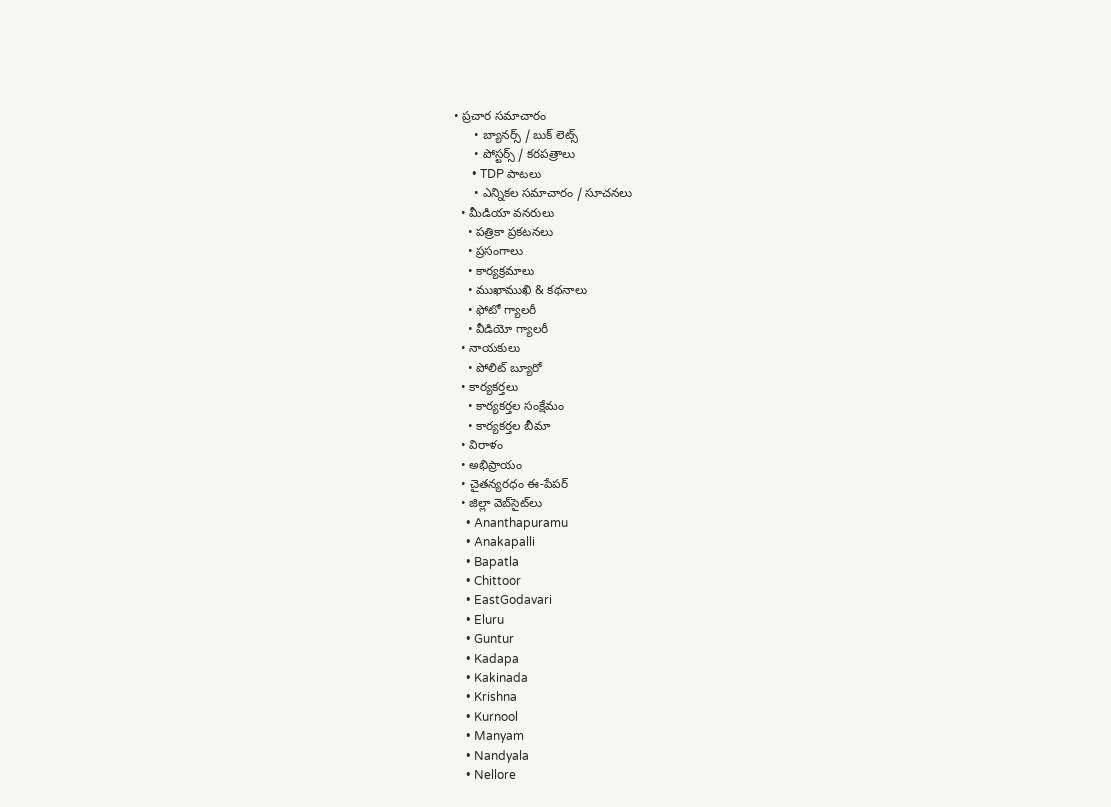• ప్రచార సమాచారం
      • బ్యానర్స్ / బుక్ లెట్స్
      • పోస్టర్స్ / కరపత్రాలు
      • TDP పాటలు
      • ఎన్నికల సమాచారం / సూచనలు
  • మీడియా వనరులు
    • పత్రికా ప్రకటనలు
    • ప్రసంగాలు
    • కార్యక్రమాలు
    • ముఖాముఖి & కథనాలు
    • ఫోటో గ్యాలరీ
    • వీడియో గ్యాలరీ
  • నాయకులు
    • పోలిట్ బ్యూరో
  • కార్యకర్తలు
    • కార్యకర్తల సంక్షేమం
    • కార్యకర్తల బీమా
  • విరాళం
  • అభిప్రాయం
  • చైతన్యరధం ఈ-పేపర్
  • జిల్లా వెబ్‌సైట్‌లు
    • Ananthapuramu
    • Anakapalli
    • Bapatla
    • Chittoor
    • EastGodavari
    • Eluru
    • Guntur
    • Kadapa
    • Kakinada
    • Krishna
    • Kurnool
    • Manyam
    • Nandyala
    • Nellore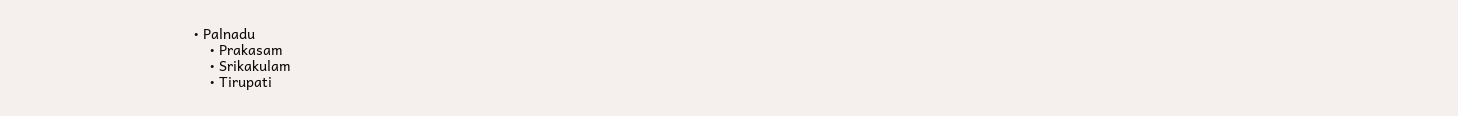• Palnadu
    • Prakasam
    • Srikakulam
    • Tirupati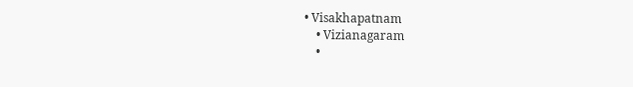• Visakhapatnam
    • Vizianagaram
    •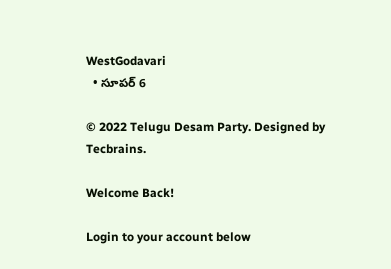WestGodavari
  • సూపర్ 6

© 2022 Telugu Desam Party. Designed by Tecbrains.

Welcome Back!

Login to your account below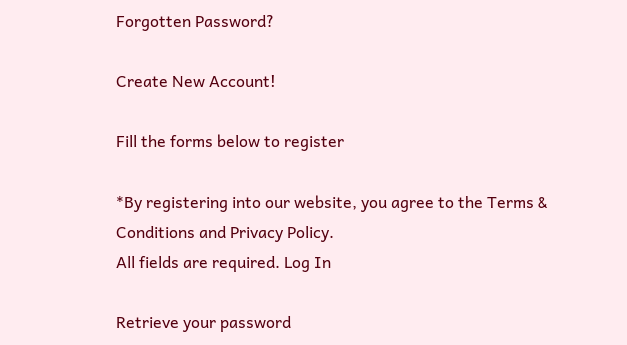Forgotten Password?

Create New Account!

Fill the forms below to register

*By registering into our website, you agree to the Terms & Conditions and Privacy Policy.
All fields are required. Log In

Retrieve your password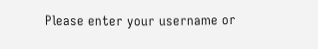Please enter your username or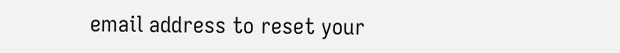email address to reset your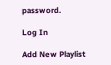password.

Log In

Add New Playlist